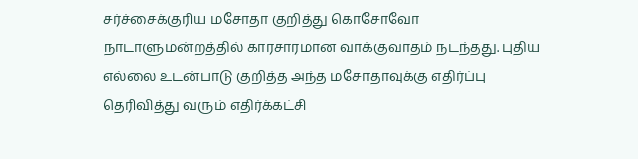சர்ச்சைக்குரிய மசோதா குறித்து கொசோவோ நாடாளுமன்றத்தில் காரசாரமான வாக்குவாதம் நடந்தது. புதிய எல்லை உடன்பாடு குறித்த அந்த மசோதாவுக்கு எதிர்ப்பு தெரிவித்து வரும் எதிர்க்கட்சி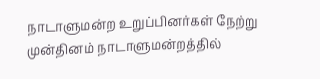நாடாளுமன்ற உறுப்பினர்கள் நேற்று முன்தினம் நாடாளுமன்றத்தில்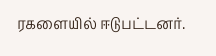ரகளையில் ஈடுபட்டனர்.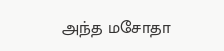அந்த மசோதா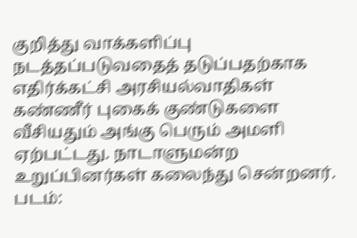குறித்து வாக்களிப்பு நடத்தப்படுவதைத் தடுப்பதற்காக எதிர்க்கட்சி அரசியல்வாதிகள் கண்ணீர் புகைக் குண்டுகளை வீசியதும் அங்கு பெரும் அமளி ஏற்பட்டது. நாடாளுமன்ற உறுப்பினர்கள் கலைந்து சென்றனர். படம்: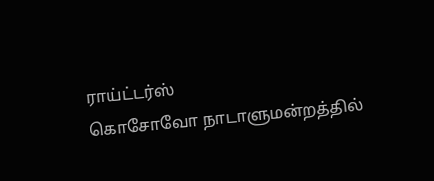ராய்ட்டர்ஸ்
கொசோவோ நாடாளுமன்றத்தில்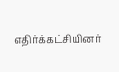எதிர்க்கட்சியினர்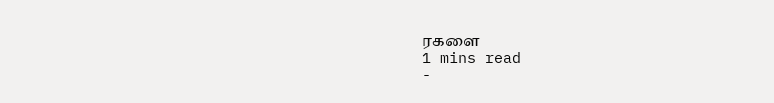ரகளை
1 mins read
-